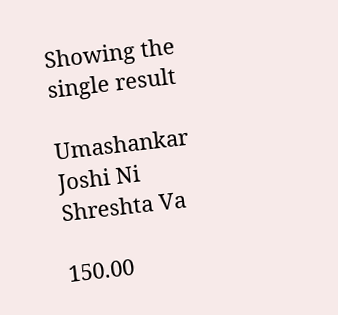Showing the single result

Umashankar Joshi Ni Shreshta Va

150.00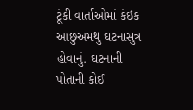ટૂંકી વાર્તાઓમાં કંઇક આછુઅમથુ ઘટનાસુત્ર હોવાનું. ઘટનાની પોતાની કોઈ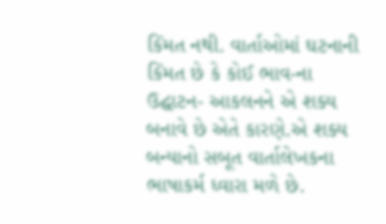કિંમત નથી. વાર્તાઓમાં ઘટનાની કિંમત છે કે કોઈ ભાવ-ના ઉદ્ઘાટન- આકલનને એ શક્ય બનાવે છે એતે કારણે.એ શક્ય બન્યાનો સબૂત વાર્તાલેખકના ભાષાકર્મ ધ્વારા મળે છે.